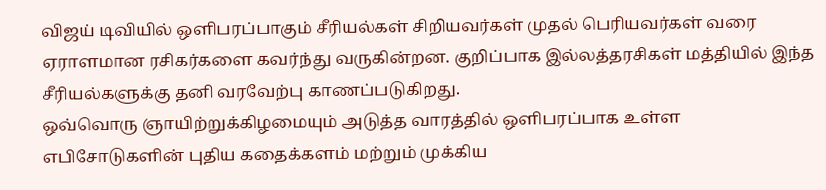விஜய் டிவியில் ஒளிபரப்பாகும் சீரியல்கள் சிறியவர்கள் முதல் பெரியவர்கள் வரை ஏராளமான ரசிகர்களை கவர்ந்து வருகின்றன. குறிப்பாக இல்லத்தரசிகள் மத்தியில் இந்த சீரியல்களுக்கு தனி வரவேற்பு காணப்படுகிறது.
ஒவ்வொரு ஞாயிற்றுக்கிழமையும் அடுத்த வாரத்தில் ஒளிபரப்பாக உள்ள எபிசோடுகளின் புதிய கதைக்களம் மற்றும் முக்கிய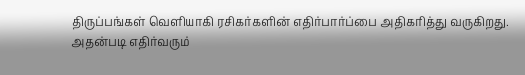திருப்பங்கள் வெளியாகி ரசிகர்களின் எதிர்பார்ப்பை அதிகரித்து வருகிறது.
அதன்படி எதிர்வரும்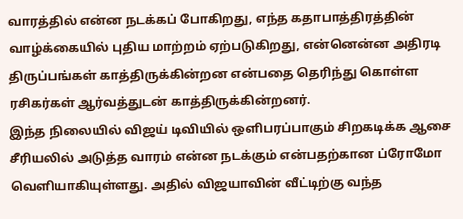வாரத்தில் என்ன நடக்கப் போகிறது, எந்த கதாபாத்திரத்தின் வாழ்க்கையில் புதிய மாற்றம் ஏற்படுகிறது, என்னென்ன அதிரடி திருப்பங்கள் காத்திருக்கின்றன என்பதை தெரிந்து கொள்ள ரசிகர்கள் ஆர்வத்துடன் காத்திருக்கின்றனர்.
இந்த நிலையில் விஜய் டிவியில் ஒளிபரப்பாகும் சிறகடிக்க ஆசை சீரியலில் அடுத்த வாரம் என்ன நடக்கும் என்பதற்கான ப்ரோமோ வெளியாகியுள்ளது. அதில் விஜயாவின் வீட்டிற்கு வந்த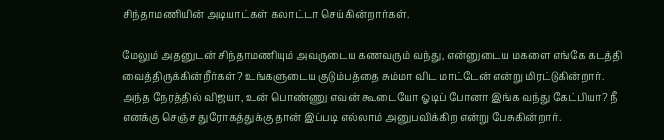சிந்தாமணியின் அடியாட்கள் கலாட்டா செய்கின்றார்கள்.

மேலும் அதனுடன் சிந்தாமணியும் அவருடைய கணவரும் வந்து, என்னுடைய மகளை எங்கே கடத்தி வைத்திருக்கின்றீர்கள்? உங்களுடைய குடும்பத்தை சும்மா விட மாட்டேன் என்று மிரட்டுகின்றார்.
அந்த நேரத்தில் விஜயா, உன் பொண்ணு எவன் கூடையோ ஓடிப் போனா இங்க வந்து கேட்பியா? நீ எனக்கு செஞ்ச துரோகத்துக்கு தான் இப்படி எல்லாம் அனுபவிக்கிற என்று பேசுகின்றார்.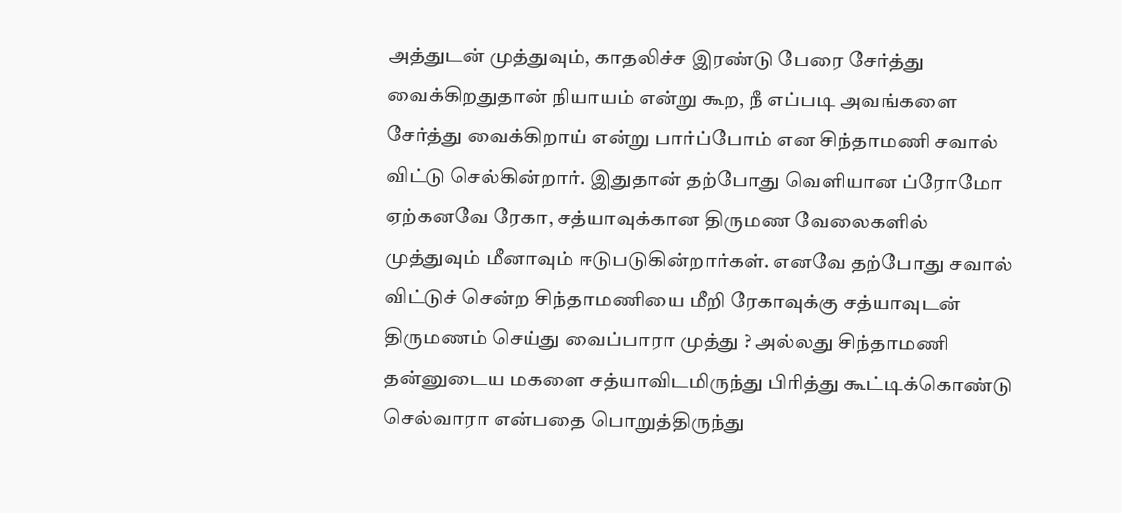அத்துடன் முத்துவும், காதலிச்ச இரண்டு பேரை சேர்த்து வைக்கிறதுதான் நியாயம் என்று கூற, நீ எப்படி அவங்களை சேர்த்து வைக்கிறாய் என்று பார்ப்போம் என சிந்தாமணி சவால் விட்டு செல்கின்றார். இதுதான் தற்போது வெளியான ப்ரோமோ
ஏற்கனவே ரேகா, சத்யாவுக்கான திருமண வேலைகளில் முத்துவும் மீனாவும் ஈடுபடுகின்றார்கள். எனவே தற்போது சவால் விட்டுச் சென்ற சிந்தாமணியை மீறி ரேகாவுக்கு சத்யாவுடன் திருமணம் செய்து வைப்பாரா முத்து ? அல்லது சிந்தாமணி தன்னுடைய மகளை சத்யாவிடமிருந்து பிரித்து கூட்டிக்கொண்டு செல்வாரா என்பதை பொறுத்திருந்து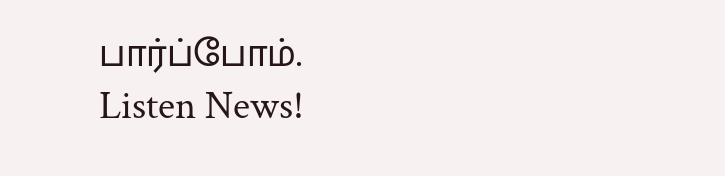பார்ப்போம்.
Listen News!